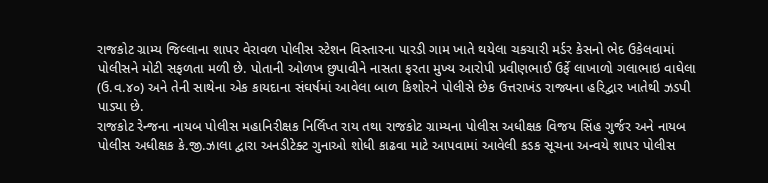રાજકોટ ગ્રામ્ય જિલ્લાના શાપર વેરાવળ પોલીસ સ્ટેશન વિસ્તારના પારડી ગામ ખાતે થયેલા ચકચારી મર્ડર કેસનો ભેદ ઉકેલવામાં પોલીસને મોટી સફળતા મળી છે. પોતાની ઓળખ છુપાવીને નાસતા ફરતા મુખ્ય આરોપી પ્રવીણભાઈ ઉર્ફે લાખાળો ગલાભાઇ વાઘેલા (ઉ.વ.૪૦) અને તેની સાથેના એક કાયદાના સંઘર્ષમાં આવેલા બાળ કિશોરને પોલીસે છેક ઉત્તરાખંડ રાજ્યના હરિદ્વાર ખાતેથી ઝડપી પાડ્યા છે.
રાજકોટ રેન્જના નાયબ પોલીસ મહાનિરીક્ષક નિર્લિપ્ત રાય તથા રાજકોટ ગ્રામ્યના પોલીસ અધીક્ષક વિજય સિંહ ગુર્જર અને નાયબ પોલીસ અધીક્ષક કે.જી.ઝાલા દ્વારા અનડીટેક્ટ ગુનાઓ શોધી કાઢવા માટે આપવામાં આવેલી કડક સૂચના અન્વયે શાપર પોલીસ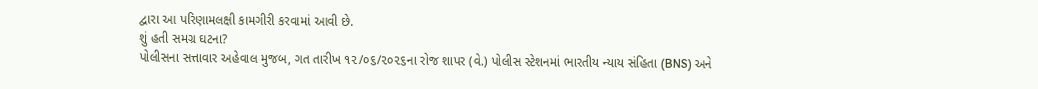દ્વારા આ પરિણામલક્ષી કામગીરી કરવામાં આવી છે.
શું હતી સમગ્ર ઘટના?
પોલીસના સત્તાવાર અહેવાલ મુજબ, ગત તારીખ ૧૨/૦૬/૨૦૨૬ના રોજ શાપર (વે.) પોલીસ સ્ટેશનમાં ભારતીય ન્યાય સંહિતા (BNS) અને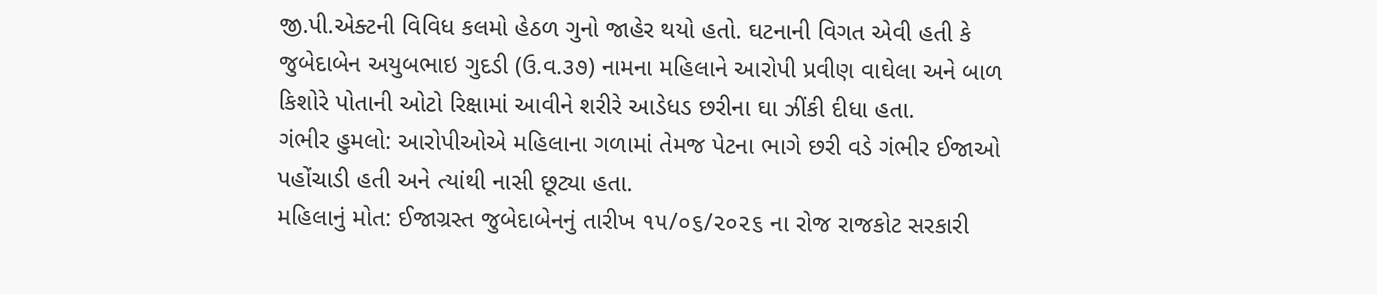જી.પી.એક્ટની વિવિધ કલમો હેઠળ ગુનો જાહેર થયો હતો. ઘટનાની વિગત એવી હતી કે જુબેદાબેન અયુબભાઇ ગુદડી (ઉ.વ.૩૭) નામના મહિલાને આરોપી પ્રવીણ વાઘેલા અને બાળ કિશોરે પોતાની ઓટો રિક્ષામાં આવીને શરીરે આડેધડ છરીના ઘા ઝીંકી દીધા હતા.
ગંભીર હુમલો: આરોપીઓએ મહિલાના ગળામાં તેમજ પેટના ભાગે છરી વડે ગંભીર ઈજાઓ પહોંચાડી હતી અને ત્યાંથી નાસી છૂટ્યા હતા.
મહિલાનું મોત: ઈજાગ્રસ્ત જુબેદાબેનનું તારીખ ૧૫/૦૬/૨૦૨૬ ના રોજ રાજકોટ સરકારી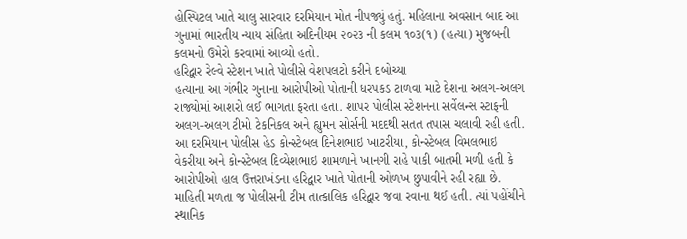હોસ્પિટલ ખાતે ચાલુ સારવાર દરમિયાન મોત નીપજ્યું હતું. મહિલાના અવસાન બાદ આ ગુનામાં ભારતીય ન્યાય સંહિતા અદિનીયમ ૨૦૨૩ ની કલમ ૧૦૩(૧) (હત્યા) મુજબની કલમનો ઉમેરો કરવામાં આવ્યો હતો.
હરિદ્વાર રેલ્વે સ્ટેશન ખાતે પોલીસે વેશપલટો કરીને દબોચ્યા
હત્યાના આ ગંભીર ગુનાના આરોપીઓ પોતાની ધરપકડ ટાળવા માટે દેશના અલગ-અલગ રાજ્યોમાં આશરો લઈ ભાગતા ફરતા હતા. શાપર પોલીસ સ્ટેશનના સર્વેલન્સ સ્ટાફની અલગ-અલગ ટીમો ટેકનિકલ અને હ્યુમન સોર્સની મદદથી સતત તપાસ ચલાવી રહી હતી. આ દરમિયાન પોલીસ હેડ કોન્સ્ટેબલ દિનેશભાઇ ખાટરીયા, કોન્સ્ટેબલ વિમલભાઇ વેકરીયા અને કોન્સ્ટેબલ દિવ્યેશભાઇ શામળાને ખાનગી રાહે પાકી બાતમી મળી હતી કે આરોપીઓ હાલ ઉત્તરાખંડના હરિદ્વાર ખાતે પોતાની ઓળખ છુપાવીને રહી રહ્યા છે.
માહિતી મળતા જ પોલીસની ટીમ તાત્કાલિક હરિદ્વાર જવા રવાના થઈ હતી. ત્યાં પહોંચીને સ્થાનિક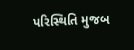પરિસ્થિતિ મુજબ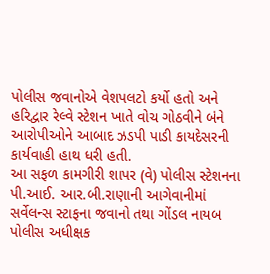પોલીસ જવાનોએ વેશપલટો કર્યો હતો અને હરિદ્વાર રેલ્વે સ્ટેશન ખાતે વોચ ગોઠવીને બંને આરોપીઓને આબાદ ઝડપી પાડી કાયદેસરની કાર્યવાહી હાથ ધરી હતી.
આ સફળ કામગીરી શાપર (વે) પોલીસ સ્ટેશનના પી.આઈ. આર.બી.રાણાની આગેવાનીમાં સર્વેલન્સ સ્ટાફના જવાનો તથા ગોંડલ નાયબ પોલીસ અધીક્ષક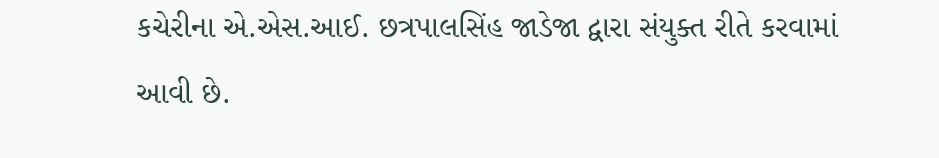કચેરીના એ.એસ.આઈ. છત્રપાલસિંહ જાડેજા દ્વારા સંયુક્ત રીતે કરવામાં આવી છે.